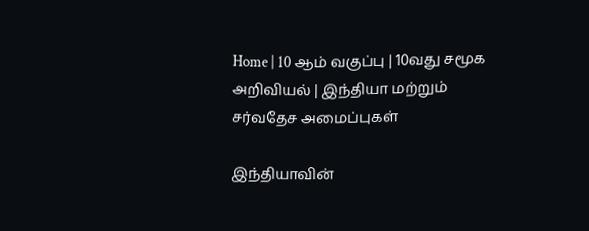Home | 10 ஆம் வகுப்பு | 10வது சமூக அறிவியல் | இந்தியா மற்றும் சர்வதேச அமைப்புகள்

இந்தியாவின்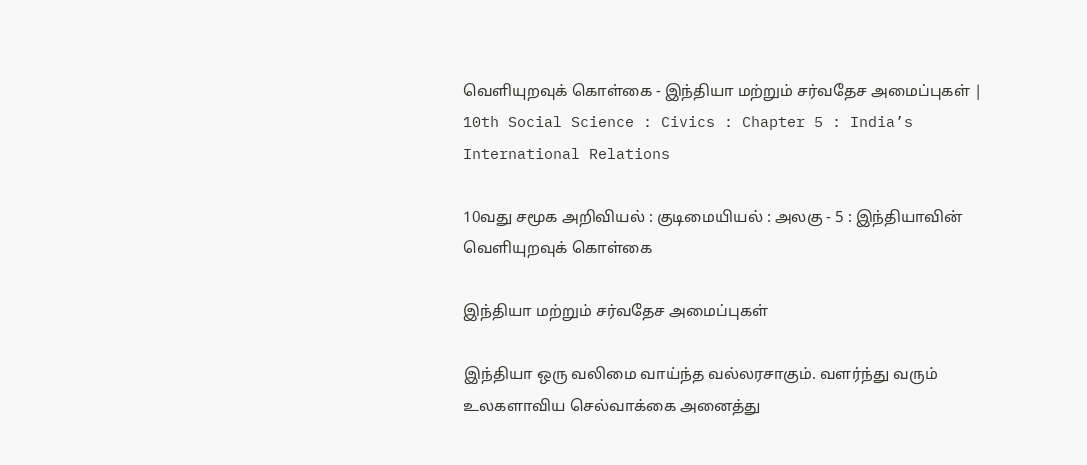வெளியுறவுக் கொள்கை - இந்தியா மற்றும் சர்வதேச அமைப்புகள் | 10th Social Science : Civics : Chapter 5 : India’s International Relations

10வது சமூக அறிவியல் : குடிமையியல் : அலகு - 5 : இந்தியாவின் வெளியுறவுக் கொள்கை

இந்தியா மற்றும் சர்வதேச அமைப்புகள்

இந்தியா ஒரு வலிமை வாய்ந்த வல்லரசாகும். வளர்ந்து வரும் உலகளாவிய செல்வாக்கை அனைத்து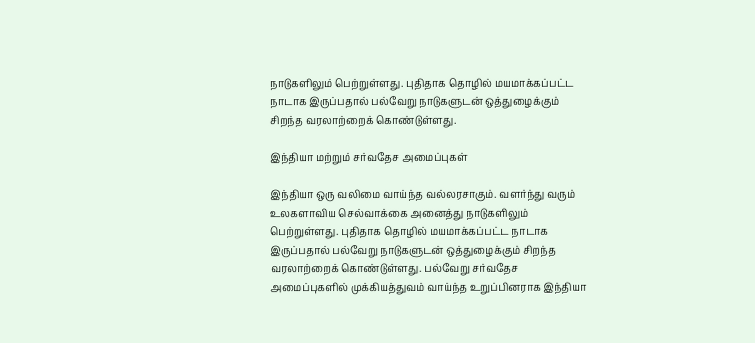நாடுகளிலும் பெற்றுள்ளது. புதிதாக தொழில் மயமாக்கப்பட்ட நாடாக இருப்பதால் பல்வேறு நாடுகளுடன் ஒத்துழைக்கும் சிறந்த வரலாற்றைக் கொண்டுள்ளது.

இந்தியா மற்றும் சர்வதேச அமைப்புகள்

இந்தியா ஒரு வலிமை வாய்ந்த வல்லரசாகும். வளர்ந்து வரும் உலகளாவிய செல்வாக்கை அனைத்து நாடுகளிலும் பெற்றுள்ளது. புதிதாக தொழில் மயமாக்கப்பட்ட நாடாக இருப்பதால் பல்வேறு நாடுகளுடன் ஒத்துழைக்கும் சிறந்த வரலாற்றைக் கொண்டுள்ளது. பல்வேறு சர்வதேச அமைப்புகளில் முக்கியத்துவம் வாய்ந்த உறுப்பினராக இந்தியா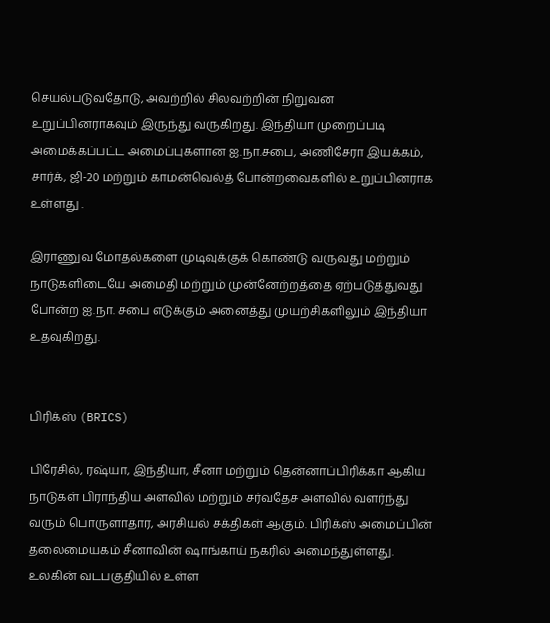செயல்படுவதோடு, அவற்றில் சிலவற்றின் நிறுவன உறுப்பினராகவும் இருந்து வருகிறது. இந்தியா முறைப்படி அமைக்கப்பட்ட அமைப்புகளான ஐ.நா.சபை, அணிசேரா இயக்கம், சார்க், ஜி-20 மற்றும் காமன்வெல்த் போன்றவைகளில் உறுப்பினராக உள்ளது .

இராணுவ மோதல்களை முடிவுக்குக் கொண்டு வருவது மற்றும் நாடுகளிடையே அமைதி மற்றும் முன்னேற்றத்தை ஏற்படுத்துவது போன்ற ஐ.நா. சபை எடுக்கும் அனைத்து முயற்சிகளிலும் இந்தியா உதவுகிறது.


பிரிக்ஸ் (BRICS)

பிரேசில், ரஷ்யா, இந்தியா, சீனா மற்றும் தென்னாப்பிரிக்கா ஆகிய நாடுகள் பிராந்திய அளவில் மற்றும் சர்வதேச அளவில் வளர்ந்து வரும் பொருளாதார, அரசியல் சக்திகள் ஆகும். பிரிக்ஸ் அமைப்பின் தலைமையகம் சீனாவின் ஷாங்காய் நகரில் அமைந்துள்ளது. உலகின் வடபகுதியில் உள்ள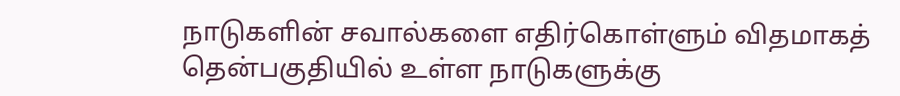நாடுகளின் சவால்களை எதிர்கொள்ளும் விதமாகத் தென்பகுதியில் உள்ள நாடுகளுக்கு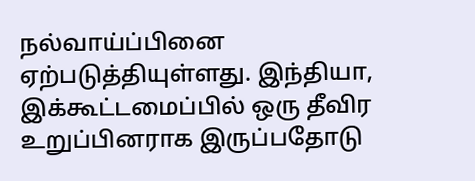நல்வாய்ப்பினை ஏற்படுத்தியுள்ளது. இந்தியா, இக்கூட்டமைப்பில் ஒரு தீவிர உறுப்பினராக இருப்பதோடு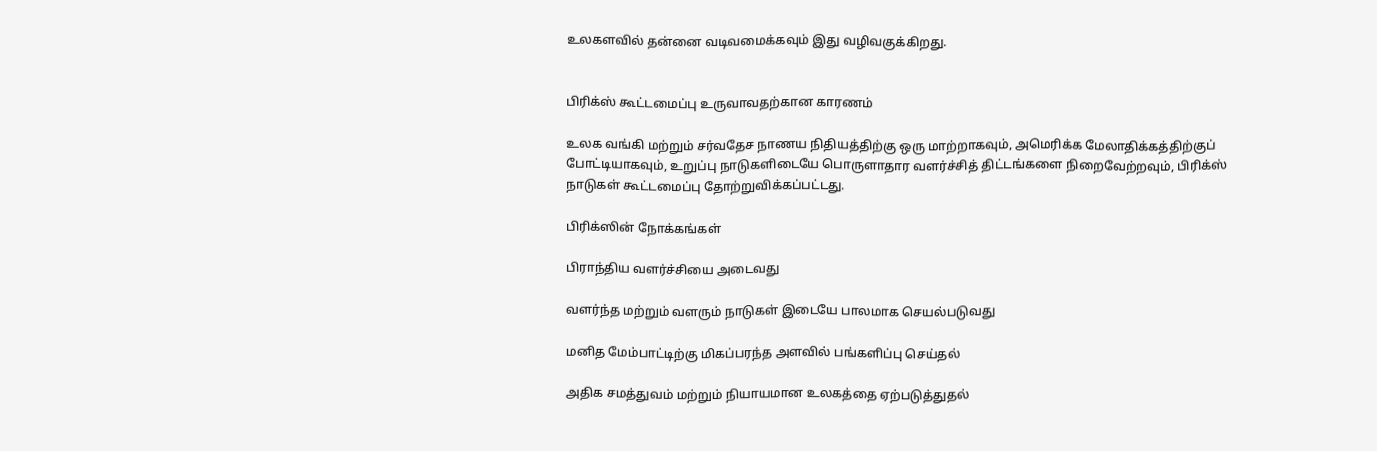உலகளவில் தன்னை வடிவமைக்கவும் இது வழிவகுக்கிறது.


பிரிக்ஸ் கூட்டமைப்பு உருவாவதற்கான காரணம்

உலக வங்கி மற்றும் சர்வதேச நாணய நிதியத்திற்கு ஒரு மாற்றாகவும், அமெரிக்க மேலாதிக்கத்திற்குப் போட்டியாகவும், உறுப்பு நாடுகளிடையே பொருளாதார வளர்ச்சித் திட்டங்களை நிறைவேற்றவும், பிரிக்ஸ் நாடுகள் கூட்டமைப்பு தோற்றுவிக்கப்பட்டது.

பிரிக்ஸின் நோக்கங்கள்

பிராந்திய வளர்ச்சியை அடைவது

வளர்ந்த மற்றும் வளரும் நாடுகள் இடையே பாலமாக செயல்படுவது

மனித மேம்பாட்டிற்கு மிகப்பரந்த அளவில் பங்களிப்பு செய்தல்

அதிக சமத்துவம் மற்றும் நியாயமான உலகத்தை ஏற்படுத்துதல்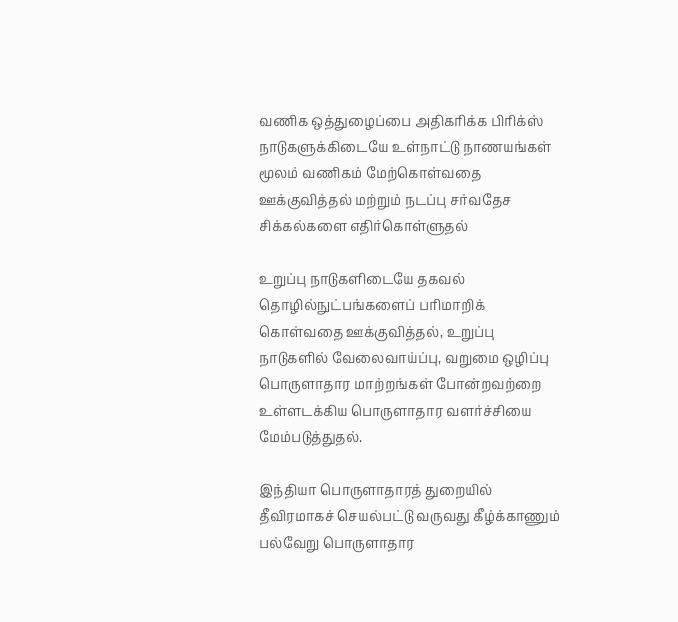வணிக ஒத்துழைப்பை அதிகரிக்க பிரிக்ஸ் நாடுகளுக்கிடையே உள்நாட்டு நாணயங்கள் மூலம் வணிகம் மேற்கொள்வதை ஊக்குவித்தல் மற்றும் நடப்பு சர்வதேச சிக்கல்களை எதிர்கொள்ளுதல்

உறுப்பு நாடுகளிடையே தகவல் தொழில்நுட்பங்களைப் பரிமாறிக் கொள்வதை ஊக்குவித்தல், உறுப்பு நாடுகளில் வேலைவாய்ப்பு, வறுமை ஒழிப்பு பொருளாதார மாற்றங்கள் போன்றவற்றை உள்ளடக்கிய பொருளாதார வளர்ச்சியை மேம்படுத்துதல்.

இந்தியா பொருளாதாரத் துறையில் தீவிரமாகச் செயல்பட்டு வருவது கீழ்க்காணும் பல்வேறு பொருளாதார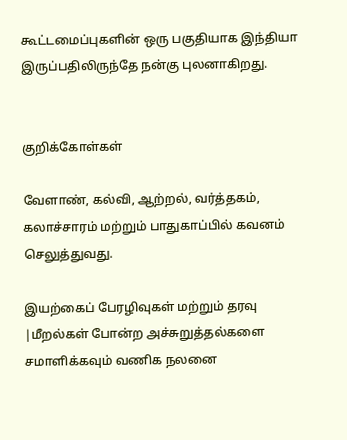கூட்டமைப்புகளின் ஒரு பகுதியாக இந்தியா இருப்பதிலிருந்தே நன்கு புலனாகிறது.


குறிக்கோள்கள்

வேளாண், கல்வி, ஆற்றல், வர்த்தகம், கலாச்சாரம் மற்றும் பாதுகாப்பில் கவனம் செலுத்துவது.

இயற்கைப் பேரழிவுகள் மற்றும் தரவு |மீறல்கள் போன்ற அச்சுறுத்தல்களை சமாளிக்கவும் வணிக நலனை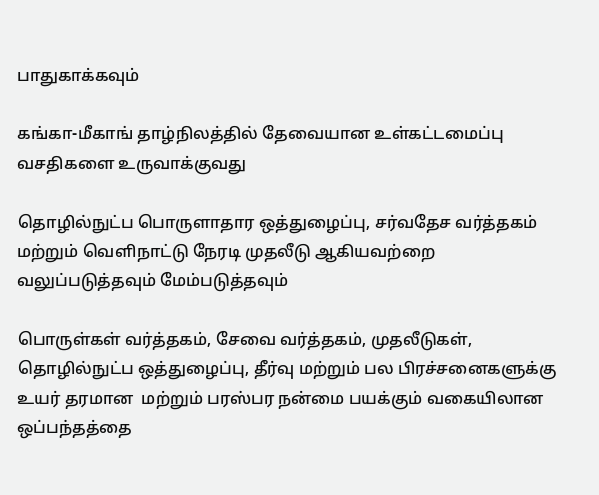பாதுகாக்கவும்

கங்கா-மீகாங் தாழ்நிலத்தில் தேவையான உள்கட்டமைப்பு  வசதிகளை உருவாக்குவது

தொழில்நுட்ப பொருளாதார ஒத்துழைப்பு, சர்வதேச வர்த்தகம் மற்றும் வெளிநாட்டு நேரடி முதலீடு ஆகியவற்றை வலுப்படுத்தவும் மேம்படுத்தவும்

பொருள்கள் வர்த்தகம், சேவை வர்த்தகம், முதலீடுகள், தொழில்நுட்ப ஒத்துழைப்பு, தீர்வு மற்றும் பல பிரச்சனைகளுக்கு உயர் தரமான  மற்றும் பரஸ்பர நன்மை பயக்கும் வகையிலான ஒப்பந்தத்தை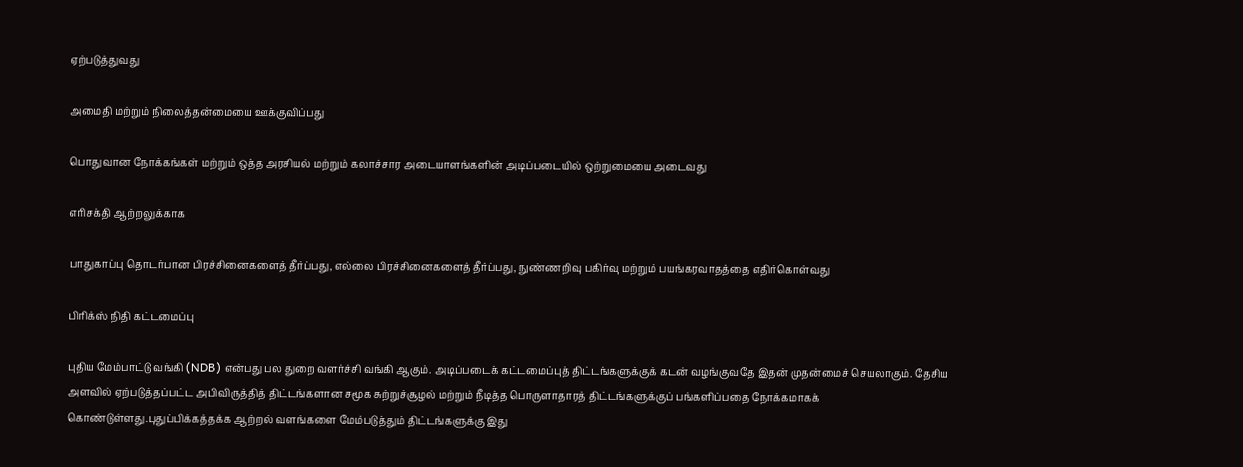ஏற்படுத்துவது

அமைதி மற்றும் நிலைத்தன்மையை ஊக்குவிப்பது

பொதுவான நோக்கங்கள் மற்றும் ஒத்த அரசியல் மற்றும் கலாச்சார அடையாளங்களின் அடிப்படையில் ஒற்றுமையை அடைவது

எரிசக்தி ஆற்றலுக்காக

பாதுகாப்பு தொடர்பான பிரச்சினைகளைத் தீர்ப்பது, எல்லை பிரச்சினைகளைத் தீர்ப்பது, நுண்ணறிவு பகிர்வு மற்றும் பயங்கரவாதத்தை எதிர்கொள்வது

பிரிக்ஸ் நிதி கட்டமைப்பு

புதிய மேம்பாட்டு வங்கி (NDB) என்பது பல துறை வளர்ச்சி வங்கி ஆகும். அடிப்படைக் கட்டமைப்புத் திட்டங்களுக்குக் கடன் வழங்குவதே இதன் முதன்மைச் செயலாகும். தேசிய அளவில் ஏற்படுத்தப்பட்ட அபிவிருத்தித் திட்டங்களான சமூக சுற்றுச்சூழல் மற்றும் நீடித்த பொருளாதாரத் திட்டங்களுக்குப் பங்களிப்பதை நோக்கமாகக் கொண்டுள்ளது.புதுப்பிக்கத்தக்க ஆற்றல் வளங்களை மேம்படுத்தும் திட்டங்களுக்கு இது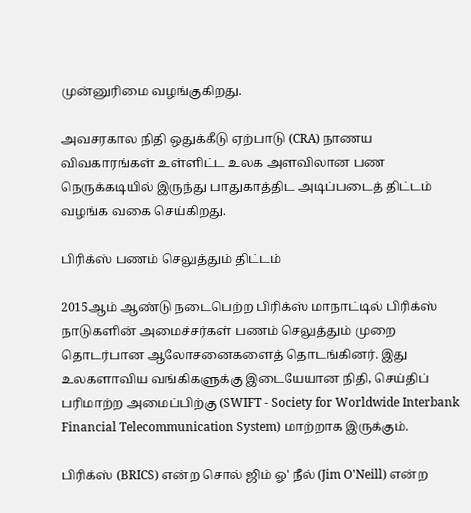முன்னுரிமை வழங்குகிறது.

அவசரகால நிதி ஒதுக்கீடு ஏற்பாடு (CRA) நாணய விவகாரங்கள் உள்ளிட்ட உலக அளவிலான பண நெருக்கடியில் இருந்து பாதுகாத்திட அடிப்படைத் திட்டம் வழங்க வகை செய்கிறது.

பிரிக்ஸ் பணம் செலுத்தும் திட்டம்

2015ஆம் ஆண்டு நடைபெற்ற பிரிக்ஸ் மாநாட்டில் பிரிக்ஸ் நாடுகளின் அமைச்சர்கள் பணம் செலுத்தும் முறை தொடர்பான ஆலோசனைகளைத் தொடங்கினர். இது உலகளாவிய வங்கிகளுக்கு இடையேயான நிதி, செய்திப் பரிமாற்ற அமைப்பிற்கு (SWIFT - Society for Worldwide Interbank Financial Telecommunication System) மாற்றாக இருக்கும்.

பிரிக்ஸ் (BRICS) என்ற சொல் ஜிம் ஓ' நீல் (Jim O'Neill) என்ற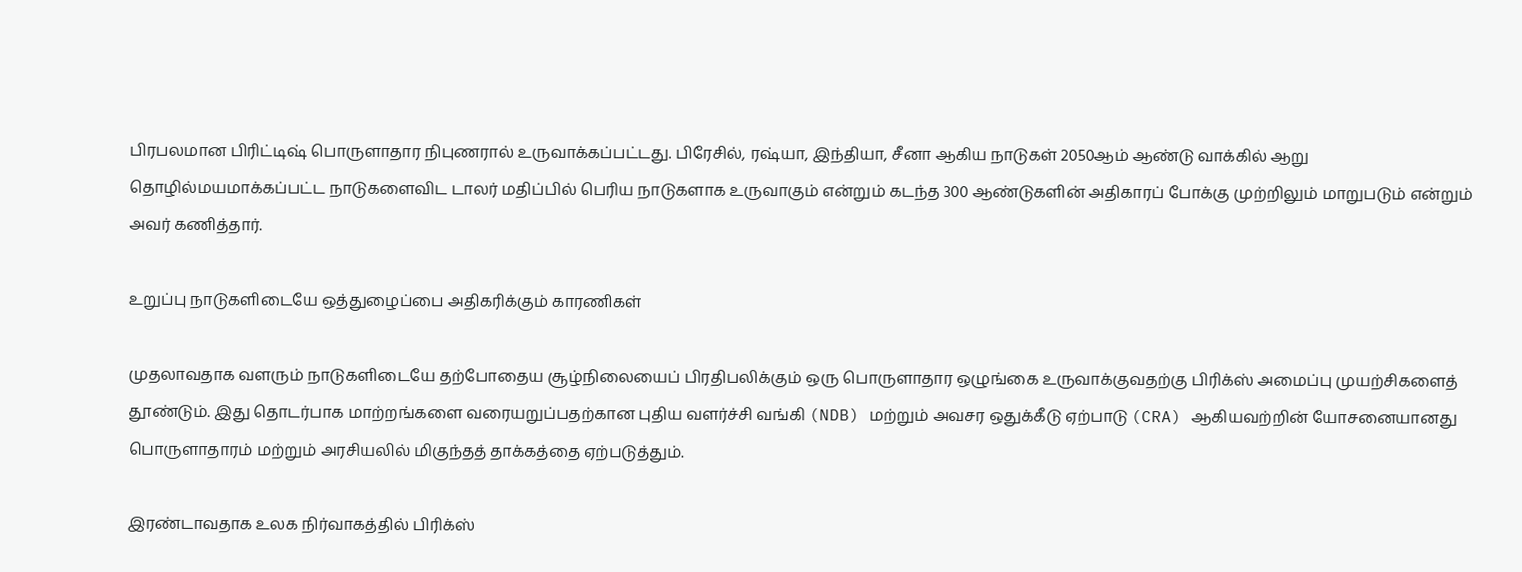பிரபலமான பிரிட்டிஷ் பொருளாதார நிபுணரால் உருவாக்கப்பட்டது. பிரேசில், ரஷ்யா, இந்தியா, சீனா ஆகிய நாடுகள் 2050ஆம் ஆண்டு வாக்கில் ஆறு தொழில்மயமாக்கப்பட்ட நாடுகளைவிட டாலர் மதிப்பில் பெரிய நாடுகளாக உருவாகும் என்றும் கடந்த 300 ஆண்டுகளின் அதிகாரப் போக்கு முற்றிலும் மாறுபடும் என்றும் அவர் கணித்தார்.

உறுப்பு நாடுகளிடையே ஒத்துழைப்பை அதிகரிக்கும் காரணிகள்

முதலாவதாக வளரும் நாடுகளிடையே தற்போதைய சூழ்நிலையைப் பிரதிபலிக்கும் ஒரு பொருளாதார ஒழுங்கை உருவாக்குவதற்கு பிரிக்ஸ் அமைப்பு முயற்சிகளைத் தூண்டும். இது தொடர்பாக மாற்றங்களை வரையறுப்பதற்கான புதிய வளர்ச்சி வங்கி (NDB) மற்றும் அவசர ஒதுக்கீடு ஏற்பாடு (CRA) ஆகியவற்றின் யோசனையானது பொருளாதாரம் மற்றும் அரசியலில் மிகுந்தத் தாக்கத்தை ஏற்படுத்தும்.

இரண்டாவதாக உலக நிர்வாகத்தில் பிரிக்ஸ்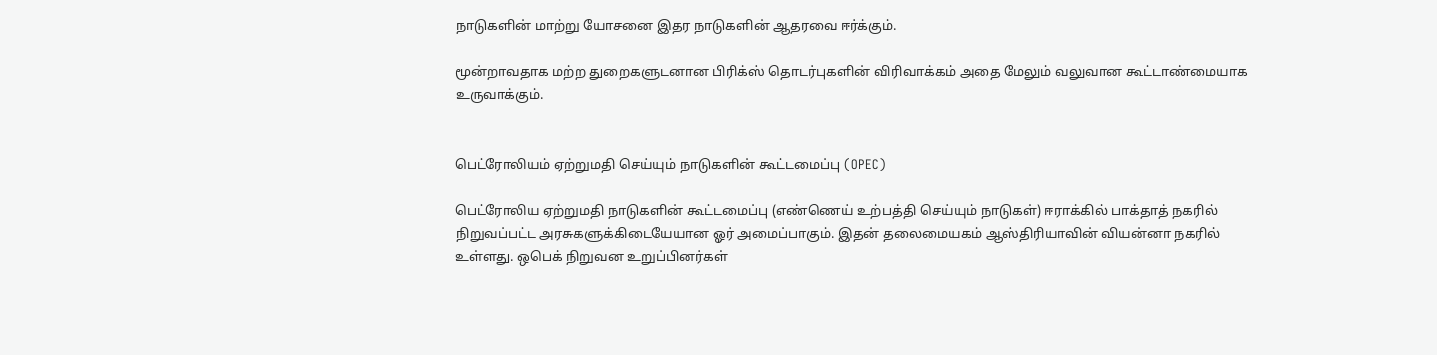நாடுகளின் மாற்று யோசனை இதர நாடுகளின் ஆதரவை ஈர்க்கும்.

மூன்றாவதாக மற்ற துறைகளுடனான பிரிக்ஸ் தொடர்புகளின் விரிவாக்கம் அதை மேலும் வலுவான கூட்டாண்மையாக உருவாக்கும்.


பெட்ரோலியம் ஏற்றுமதி செய்யும் நாடுகளின் கூட்டமைப்பு (OPEC)

பெட்ரோலிய ஏற்றுமதி நாடுகளின் கூட்டமைப்பு (எண்ணெய் உற்பத்தி செய்யும் நாடுகள்) ஈராக்கில் பாக்தாத் நகரில் நிறுவப்பட்ட அரசுகளுக்கிடையேயான ஓர் அமைப்பாகும். இதன் தலைமையகம் ஆஸ்திரியாவின் வியன்னா நகரில் உள்ளது. ஒபெக் நிறுவன உறுப்பினர்கள்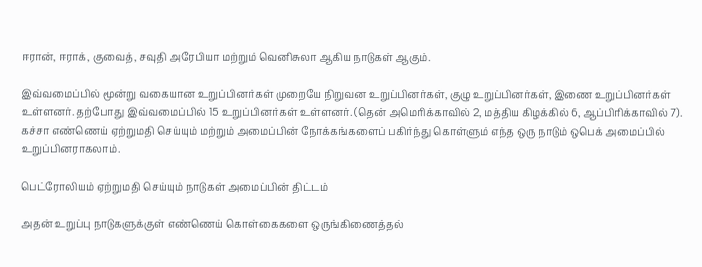ஈரான், ஈராக், குவைத், சவுதி அரேபியா மற்றும் வெனிசுலா ஆகிய நாடுகள் ஆகும்.

இவ்வமைப்பில் மூன்று வகையான உறுப்பினர்கள் முறையே நிறுவன உறுப்பினர்கள், குழு உறுப்பினர்கள், இணை உறுப்பினர்கள் உள்ளனர். தற்போது இவ்வமைப்பில் 15 உறுப்பினர்கள் உள்ளனர். (தென் அமெரிக்காவில் 2, மத்திய கிழக்கில் 6, ஆப்பிரிக்காவில் 7). கச்சா எண்ணெய் ஏற்றுமதி செய்யும் மற்றும் அமைப்பின் நோக்கங்களைப் பகிர்ந்து கொள்ளும் எந்த ஒரு நாடும் ஒபெக் அமைப்பில் உறுப்பினராகலாம்.

பெட்ரோலியம் ஏற்றுமதி செய்யும் நாடுகள் அமைப்பின் திட்டம்

அதன் உறுப்பு நாடுகளுக்குள் எண்ணெய் கொள்கைகளை ஒருங்கிணைத்தல்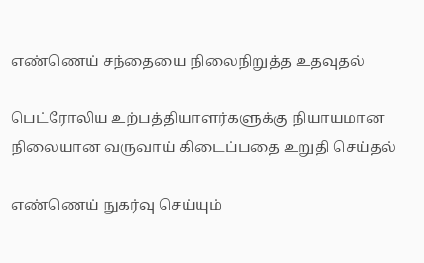எண்ணெய் சந்தையை நிலைநிறுத்த உதவுதல்

பெட்ரோலிய உற்பத்தியாளர்களுக்கு நியாயமான நிலையான வருவாய் கிடைப்பதை உறுதி செய்தல்

எண்ணெய் நுகர்வு செய்யும்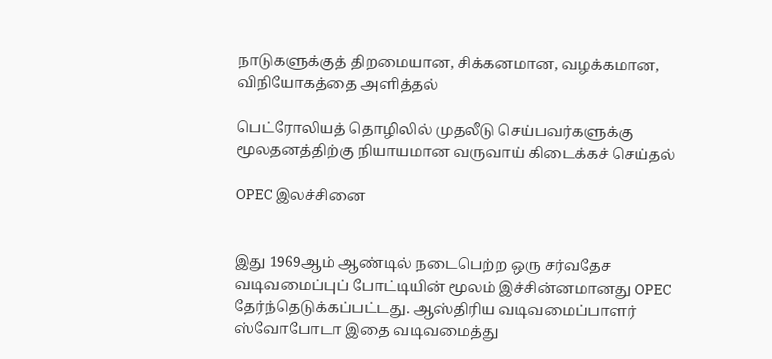நாடுகளுக்குத் திறமையான, சிக்கனமான, வழக்கமான, விநியோகத்தை அளித்தல்

பெட்ரோலியத் தொழிலில் முதலீடு செய்பவர்களுக்கு மூலதனத்திற்கு நியாயமான வருவாய் கிடைக்கச் செய்தல்

OPEC இலச்சினை


இது 1969ஆம் ஆண்டில் நடைபெற்ற ஒரு சர்வதேச வடிவமைப்புப் போட்டியின் மூலம் இச்சின்னமானது OPEC தேர்ந்தெடுக்கப்பட்டது. ஆஸ்திரிய வடிவமைப்பாளர் ஸ்வோபோடா இதை வடிவமைத்து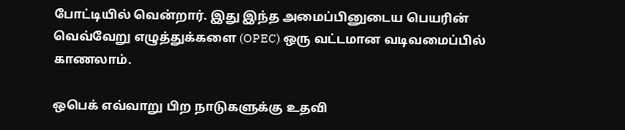போட்டியில் வென்றார். இது இந்த அமைப்பினுடைய பெயரின் வெவ்வேறு எழுத்துக்களை (OPEC) ஒரு வட்டமான வடிவமைப்பில் காணலாம்.

ஒபெக் எவ்வாறு பிற நாடுகளுக்கு உதவி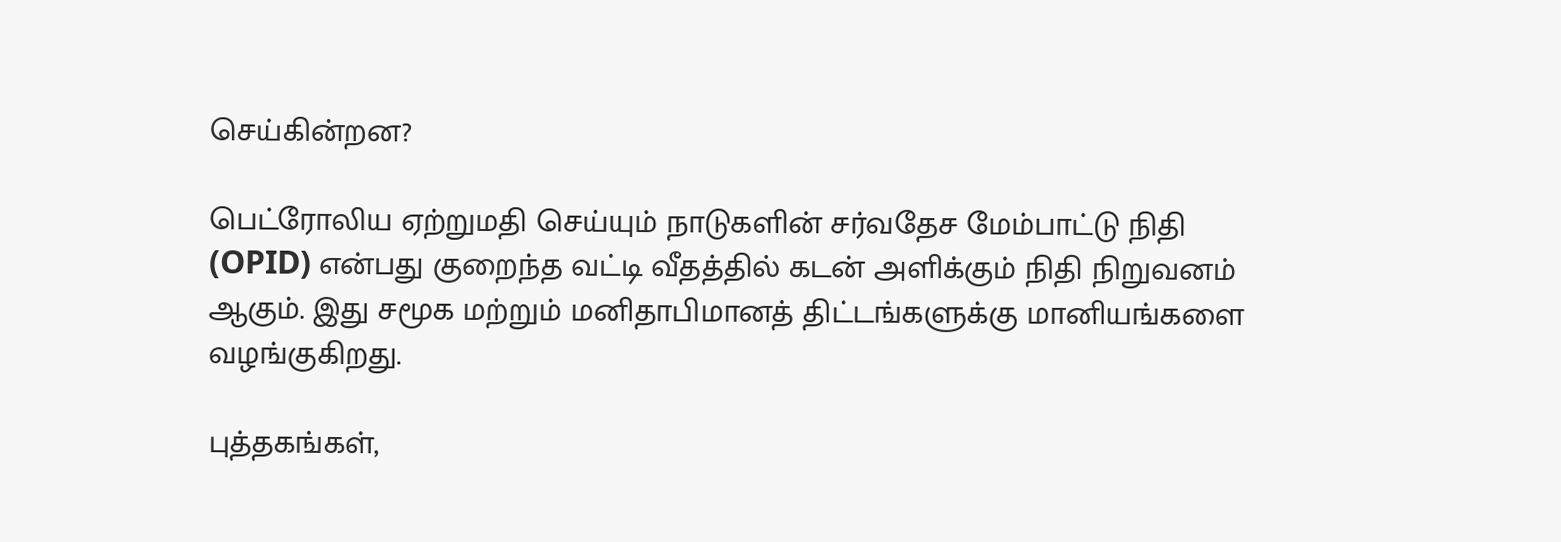செய்கின்றன?

பெட்ரோலிய ஏற்றுமதி செய்யும் நாடுகளின் சர்வதேச மேம்பாட்டு நிதி (OPID) என்பது குறைந்த வட்டி வீதத்தில் கடன் அளிக்கும் நிதி நிறுவனம் ஆகும். இது சமூக மற்றும் மனிதாபிமானத் திட்டங்களுக்கு மானியங்களை வழங்குகிறது.

புத்தகங்கள்,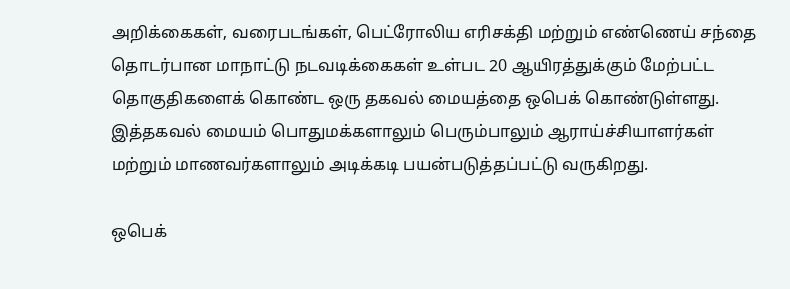அறிக்கைகள், வரைபடங்கள், பெட்ரோலிய எரிசக்தி மற்றும் எண்ணெய் சந்தை தொடர்பான மாநாட்டு நடவடிக்கைகள் உள்பட 20 ஆயிரத்துக்கும் மேற்பட்ட தொகுதிகளைக் கொண்ட ஒரு தகவல் மையத்தை ஒபெக் கொண்டுள்ளது. இத்தகவல் மையம் பொதுமக்களாலும் பெரும்பாலும் ஆராய்ச்சியாளர்கள் மற்றும் மாணவர்களாலும் அடிக்கடி பயன்படுத்தப்பட்டு வருகிறது.

ஒபெக்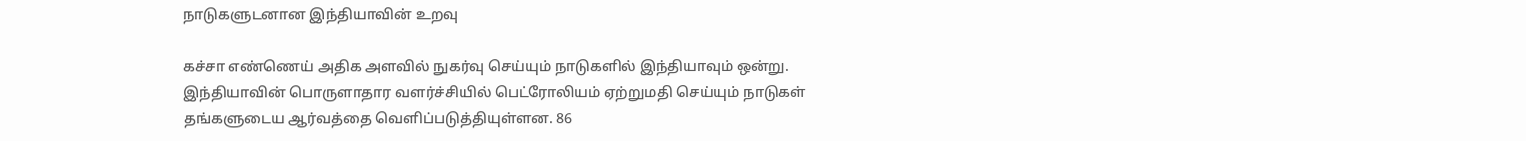நாடுகளுடனான இந்தியாவின் உறவு

கச்சா எண்ணெய் அதிக அளவில் நுகர்வு செய்யும் நாடுகளில் இந்தியாவும் ஒன்று. இந்தியாவின் பொருளாதார வளர்ச்சியில் பெட்ரோலியம் ஏற்றுமதி செய்யும் நாடுகள் தங்களுடைய ஆர்வத்தை வெளிப்படுத்தியுள்ளன. 86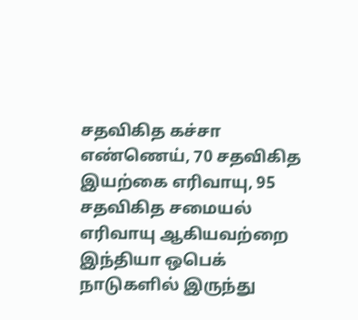சதவிகித கச்சா எண்ணெய், 70 சதவிகித இயற்கை எரிவாயு, 95 சதவிகித சமையல் எரிவாயு ஆகியவற்றை இந்தியா ஒபெக் நாடுகளில் இருந்து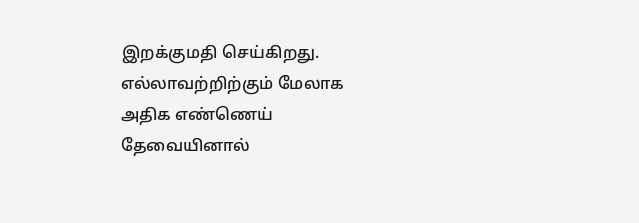இறக்குமதி செய்கிறது. எல்லாவற்றிற்கும் மேலாக அதிக எண்ணெய் தேவையினால்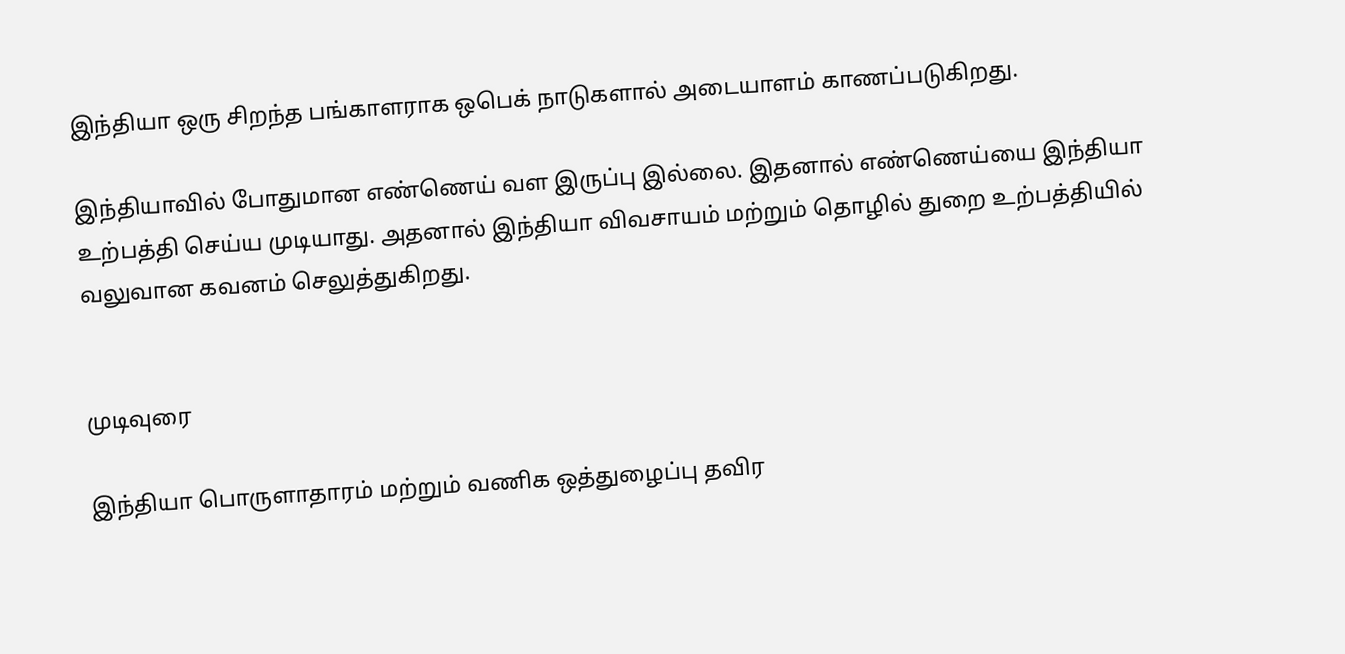இந்தியா ஒரு சிறந்த பங்காளராக ஒபெக் நாடுகளால் அடையாளம் காணப்படுகிறது.

இந்தியாவில் போதுமான எண்ணெய் வள இருப்பு இல்லை. இதனால் எண்ணெய்யை இந்தியா உற்பத்தி செய்ய முடியாது. அதனால் இந்தியா விவசாயம் மற்றும் தொழில் துறை உற்பத்தியில் வலுவான கவனம் செலுத்துகிறது.


முடிவுரை

இந்தியா பொருளாதாரம் மற்றும் வணிக ஒத்துழைப்பு தவிர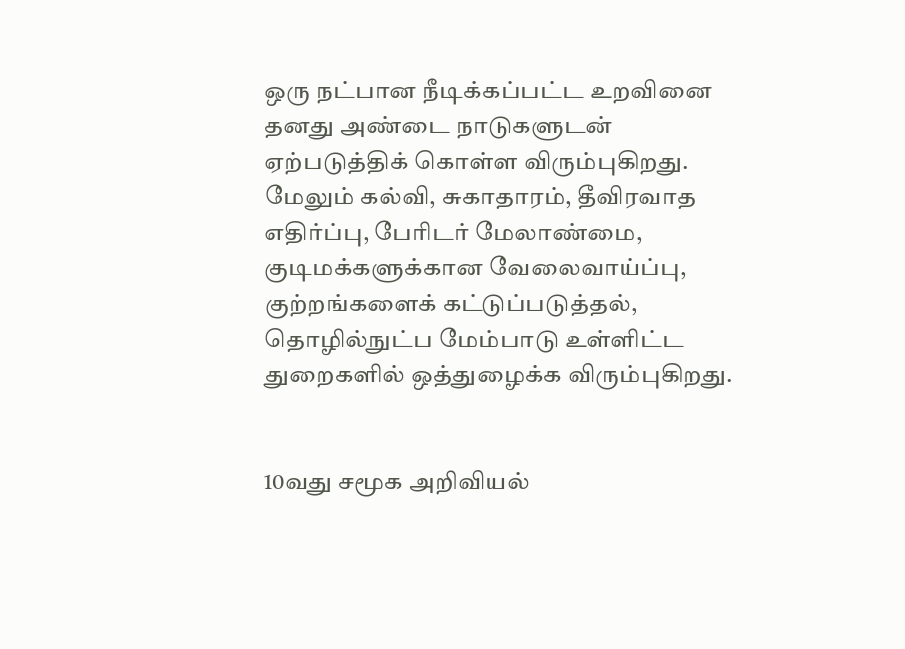ஒரு நட்பான நீடிக்கப்பட்ட உறவினை தனது அண்டை நாடுகளுடன் ஏற்படுத்திக் கொள்ள விரும்புகிறது. மேலும் கல்வி, சுகாதாரம், தீவிரவாத எதிர்ப்பு, பேரிடர் மேலாண்மை, குடிமக்களுக்கான வேலைவாய்ப்பு, குற்றங்களைக் கட்டுப்படுத்தல், தொழில்நுட்ப மேம்பாடு உள்ளிட்ட துறைகளில் ஒத்துழைக்க விரும்புகிறது.


10வது சமூக அறிவியல்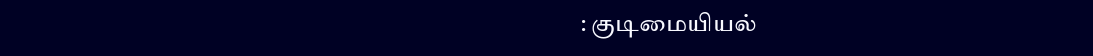: குடிமையியல்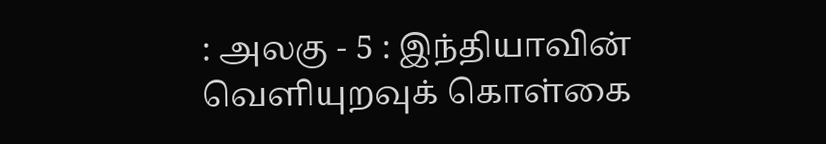: அலகு - 5 : இந்தியாவின் வெளியுறவுக் கொள்கை